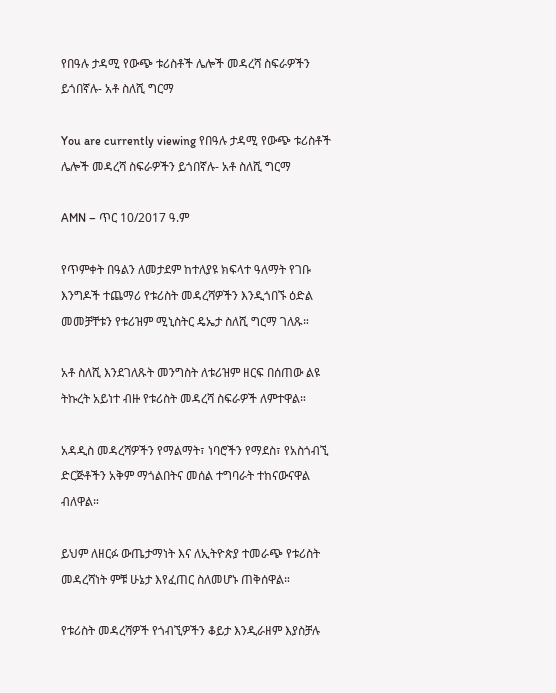የበዓሉ ታዳሚ የውጭ ቱሪስቶች ሌሎች መዳረሻ ስፍራዎችን ይጎበኛሉ- አቶ ስለሺ ግርማ

You are currently viewing የበዓሉ ታዳሚ የውጭ ቱሪስቶች ሌሎች መዳረሻ ስፍራዎችን ይጎበኛሉ- አቶ ስለሺ ግርማ

AMN – ጥር 10/2017 ዓ.ም

የጥምቀት በዓልን ለመታደም ከተለያዩ ክፍላተ ዓለማት የገቡ እንግዶች ተጨማሪ የቱሪስት መዳረሻዎችን እንዲጎበኙ ዕድል መመቻቸቱን የቱሪዝም ሚኒስትር ዴኤታ ስለሺ ግርማ ገለጹ።

አቶ ስለሺ እንደገለጹት መንግስት ለቱሪዝም ዘርፍ በሰጠው ልዩ ትኩረት አይነተ ብዙ የቱሪስት መዳረሻ ስፍራዎች ለምተዋል።

አዳዲስ መዳረሻዎችን የማልማት፣ ነባሮችን የማደስ፣ የአስጎብኚ ድርጅቶችን አቅም ማጎልበትና መሰል ተግባራት ተከናውናዋል ብለዋል።

ይህም ለዘርፉ ውጤታማነት እና ለኢትዮጵያ ተመራጭ የቱሪስት መዳረሻነት ምቹ ሁኔታ እየፈጠር ስለመሆኑ ጠቅሰዋል።

የቱሪስት መዳረሻዎች የጎብኚዎችን ቆይታ እንዲራዘም እያስቻሉ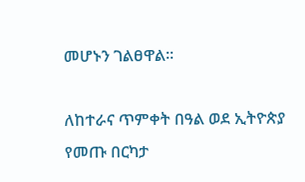መሆኑን ገልፀዋል።

ለከተራና ጥምቀት በዓል ወደ ኢትዮጵያ የመጡ በርካታ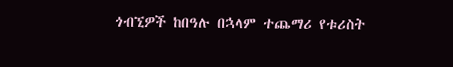ጎብኚዎች ከበዓሉ በኋላም ተጨማሪ የቱሪስት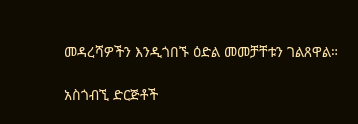መዳረሻዎችን እንዲጎበኙ ዕድል መመቻቸቱን ገልጸዋል።

አስጎብኚ ድርጅቶች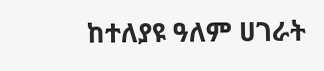ከተለያዩ ዓለም ሀገራት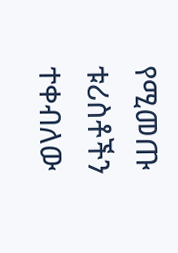የሚመጡ ቱሪስቶችን ተቀብለው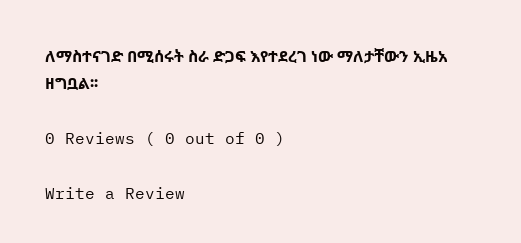ለማስተናገድ በሚሰሩት ስራ ድጋፍ እየተደረገ ነው ማለታቸውን ኢዜአ ዘግቧል፡፡

0 Reviews ( 0 out of 0 )

Write a Review